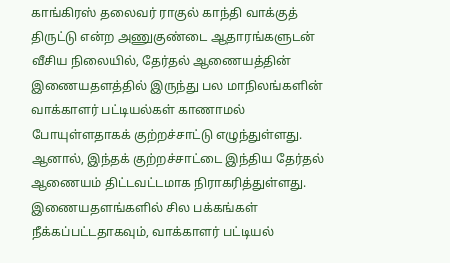காங்கிரஸ் தலைவர் ராகுல் காந்தி வாக்குத் திருட்டு என்ற அணுகுண்டை ஆதாரங்களுடன் வீசிய நிலையில், தேர்தல் ஆணையத்தின் இணையதளத்தில் இருந்து பல மாநிலங்களின் வாக்காளர் பட்டியல்கள் காணாமல் போயுள்ளதாகக் குற்றச்சாட்டு எழுந்துள்ளது.
ஆனால், இந்தக் குற்றச்சாட்டை இந்திய தேர்தல் ஆணையம் திட்டவட்டமாக நிராகரித்துள்ளது.
இணையதளங்களில் சில பக்கங்கள் நீக்கப்பட்டதாகவும், வாக்காளர் பட்டியல்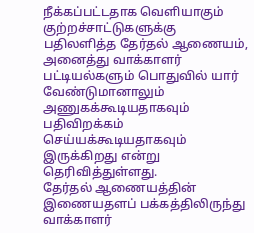நீக்கப்பட்டதாக வெளியாகும் குற்றச்சாட்டுகளுக்கு பதிலளித்த தேர்தல் ஆணையம், அனைத்து வாக்காளர் பட்டியல்களும் பொதுவில் யார் வேண்டுமானாலும் அணுகக்கூடியதாகவும் பதிவிறக்கம் செய்யக்கூடியதாகவும் இருக்கிறது என்று தெரிவித்துள்ளது.
தேர்தல் ஆணையத்தின் இணையதளப் பக்கத்திலிருந்து வாக்காளர்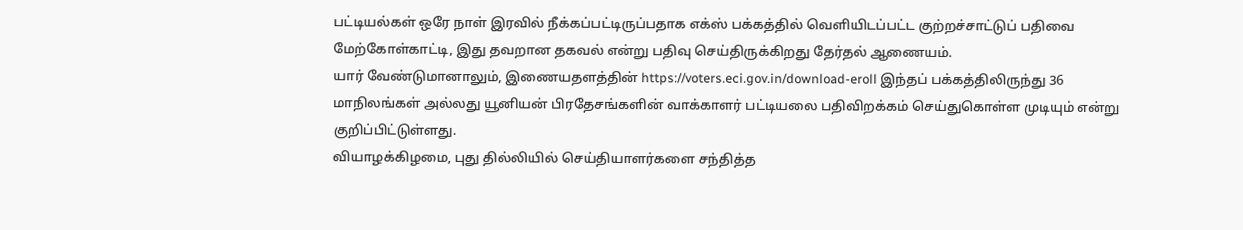பட்டியல்கள் ஒரே நாள் இரவில் நீக்கப்பட்டிருப்பதாக எக்ஸ் பக்கத்தில் வெளியிடப்பட்ட குற்றச்சாட்டுப் பதிவை மேற்கோள்காட்டி, இது தவறான தகவல் என்று பதிவு செய்திருக்கிறது தேர்தல் ஆணையம்.
யார் வேண்டுமானாலும், இணையதளத்தின் https://voters.eci.gov.in/download-eroll இந்தப் பக்கத்திலிருந்து 36 மாநிலங்கள் அல்லது யூனியன் பிரதேசங்களின் வாக்காளர் பட்டியலை பதிவிறக்கம் செய்துகொள்ள முடியும் என்று குறிப்பிட்டுள்ளது.
வியாழக்கிழமை, புது தில்லியில் செய்தியாளர்களை சந்தித்த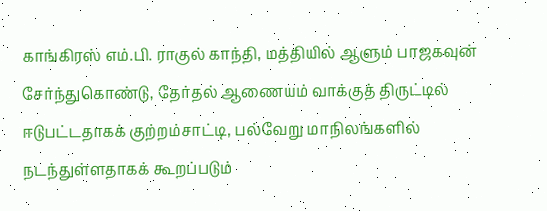காங்கிரஸ் எம்.பி. ராகுல் காந்தி, மத்தியில் ஆளும் பாஜகவுன் சேர்ந்துகொண்டு, தேர்தல் ஆணையம் வாக்குத் திருட்டில் ஈடுபட்டதாகக் குற்றம்சாட்டி, பல்வேறு மாநிலங்களில் நடந்துள்ளதாகக் கூறப்படும்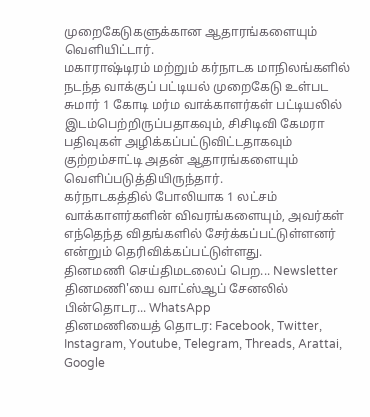முறைகேடுகளுக்கான ஆதாரங்களையும் வெளியிட்டார்.
மகாராஷ்டிரம் மற்றும் கர்நாடக மாநிலங்களில் நடந்த வாக்குப் பட்டியல் முறைகேடு உள்பட சுமார் 1 கோடி மர்ம வாக்காளர்கள் பட்டியலில் இடம்பெற்றிருப்பதாகவும், சிசிடிவி கேமரா பதிவுகள் அழிக்கப்பட்டுவிட்டதாகவும் குற்றம்சாட்டி அதன் ஆதாரங்களையும் வெளிப்படுத்தியிருந்தார்.
கர்நாடகத்தில் போலியாக 1 லட்சம் வாக்காளர்களின் விவரங்களையும், அவர்கள் எந்தெந்த விதங்களில் சேர்க்கப்பட்டுள்ளனர் என்றும் தெரிவிக்கப்பட்டுள்ளது.
தினமணி செய்திமடலைப் பெற... Newsletter
தினமணி'யை வாட்ஸ்ஆப் சேனலில் பின்தொடர... WhatsApp
தினமணியைத் தொடர: Facebook, Twitter, Instagram, Youtube, Telegram, Threads, Arattai, Google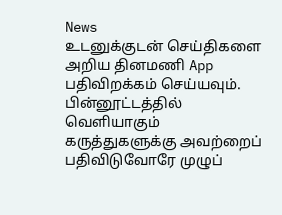News
உடனுக்குடன் செய்திகளை அறிய தினமணி App பதிவிறக்கம் செய்யவும்.
பின்னூட்டத்தில் வெளியாகும் கருத்துகளுக்கு அவற்றைப் பதிவிடுவோரே முழுப்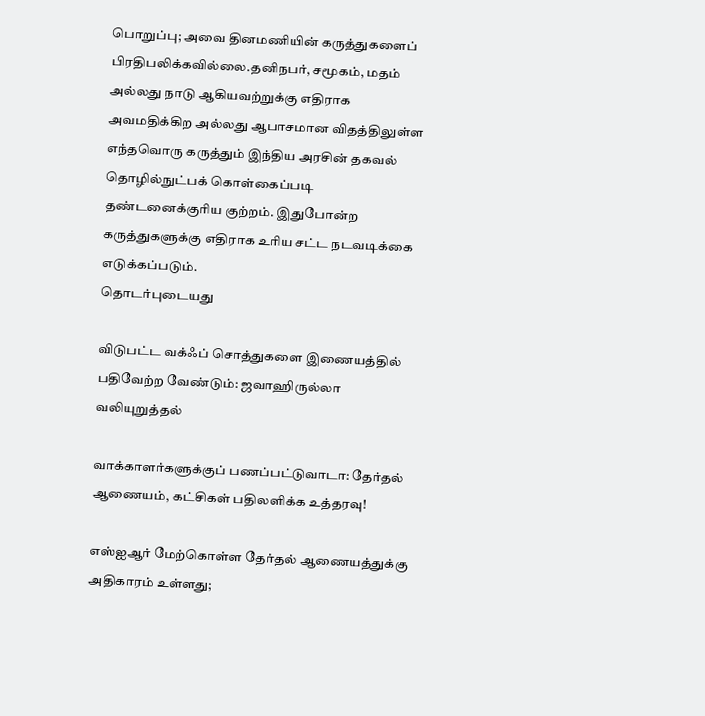பொறுப்பு; அவை தினமணியின் கருத்துகளைப் பிரதிபலிக்கவில்லை.தனிநபர், சமூகம், மதம் அல்லது நாடு ஆகியவற்றுக்கு எதிராக அவமதிக்கிற அல்லது ஆபாசமான விதத்திலுள்ள எந்தவொரு கருத்தும் இந்திய அரசின் தகவல் தொழில்நுட்பக் கொள்கைப்படி தண்டனைக்குரிய குற்றம். இதுபோன்ற கருத்துகளுக்கு எதிராக உரிய சட்ட நடவடிக்கை எடுக்கப்படும்.
தொடர்புடையது

விடுபட்ட வக்ஃப் சொத்துகளை இணையத்தில் பதிவேற்ற வேண்டும்: ஜவாஹிருல்லா வலியுறுத்தல்

வாக்காளர்களுக்குப் பணப்பட்டுவாடா: தேர்தல் ஆணையம், கட்சிகள் பதிலளிக்க உத்தரவு!

எஸ்ஐஆர் மேற்கொள்ள தேர்தல் ஆணையத்துக்கு அதிகாரம் உள்ளது;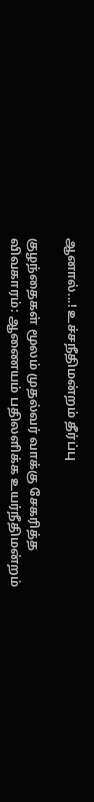ஆனால்...! உச்சநீதிமன்றம் தீர்ப்பு

குழந்தைகள் மூலம் முதல்வர் வாக்கு சேகரித்த விவகாரம்: ஆணையம் பதிலளிக்க உயர்நீதிமன்றம்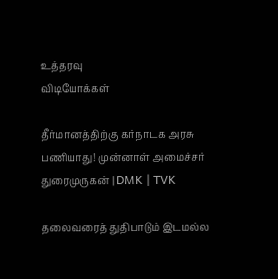உத்தரவு
விடியோக்கள்

தீர்மானத்திற்கு கர்நாடக அரசு பணியாது! முன்னாள் அமைச்சர் துரைமுருகன் | DMK | TVK

தலைவரைத் துதிபாடும் இடமல்ல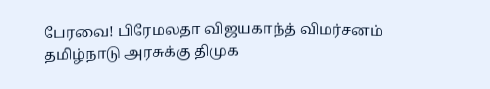பேரவை! பிரேமலதா விஜயகாந்த் விமர்சனம்
தமிழ்நாடு அரசுக்கு திமுக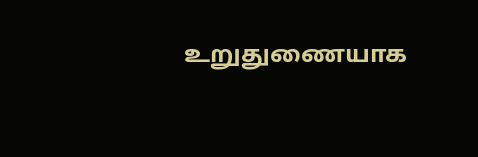உறுதுணையாக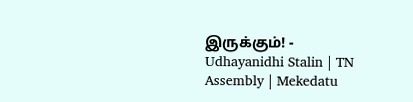இருக்கும்! - Udhayanidhi Stalin | TN Assembly | Mekedatu